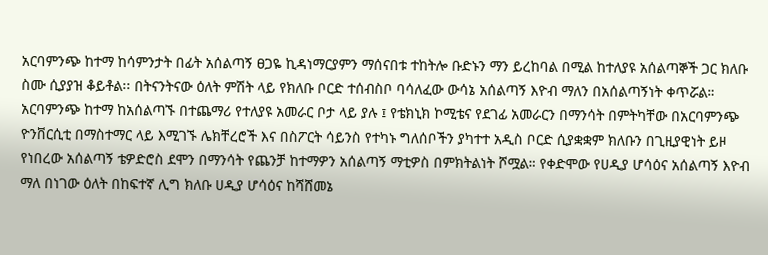አርባምንጭ ከተማ ከሳምንታት በፊት አሰልጣኝ ፀጋዬ ኪዳነማርያምን ማሰናበቱ ተከትሎ ቡድኑን ማን ይረከባል በሚል ከተለያዩ አሰልጣኞች ጋር ክለቡ ስሙ ሲያያዝ ቆይቶል፡፡ በትናንትናው ዕለት ምሽት ላይ የክለቡ ቦርድ ተሰብስቦ ባሳለፈው ውሳኔ አሰልጣኝ እዮብ ማለን በአሰልጣኝነት ቀጥሯል። አርባምንጭ ከተማ ከአሰልጣኙ በተጨማሪ የተለያዩ አመራር ቦታ ላይ ያሉ ፤ የቴክኒክ ኮሚቴና የደገፊ አመራርን በማንሳት በምትካቸው በአርባምንጭ ዮንቨርሲቲ በማስተማር ላይ እሚገኙ ሌክቸረሮች እና በስፖርት ሳይንስ የተካኑ ግለሰቦችን ያካተተ አዲስ ቦርድ ሲያቋቋም ክለቡን በጊዚያዊነት ይዞ የነበረው አሰልጣኝ ቴዎድሮስ ደሞን በማንሳት የጨንቻ ከተማዎን አሰልጣኝ ማቲዎስ በምክትልነት ሾሟል። የቀድሞው የሀዲያ ሆሳዕና አሰልጣኝ እዮብ ማለ በነገው ዕለት በከፍተኛ ሊግ ክለቡ ሀዲያ ሆሳዕና ከሻሸመኔ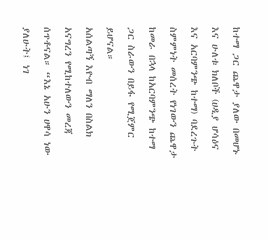ከተማ ጋር ጨዋታ ያለው በመሆኑ እና ሁለቱ ክለቦች (ሀዲያ ሆሳዕና እና አርባምንጭ ከተማ) ባደረጉት ስምምነት መሰረት የነገውን ጨዋታ ከመራ በኋላ ከአርባምንጭ ከተማ ጋር ስራውን በይፋ የሚጀምር ይሆናል።
አሰልጣኝ እዮብ ማለን በስልክ አናግረን የሚከተለውን መረጃ ሰጥቶናል። “እኔ አሁን ሀዋሳ ነው ያለሁት፤ ነገ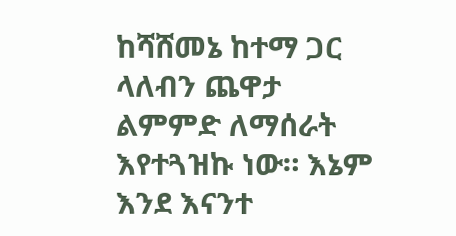ከሻሸመኔ ከተማ ጋር ላለብን ጨዋታ ልምምድ ለማሰራት እየተጓዝኩ ነው። እኔም እንደ እናንተ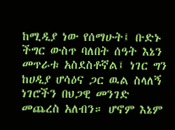ከሚዲያ ነው የሰማሁት፤ ቡድኑ ችግር ውስጥ ባለበት ሰዓት እኔን መጥራቱ አስደስቶኛል፤ ነገር ግን ከሀዲያ ሆሳዕና ጋር ዉል ስላለኝ ነገሮችን በህጋዊ መንገድ መጨረስ አለብን። ሆኖም እኔም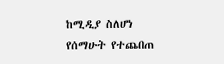ከሚዲያ ስለሆነ የሰማሁት የተጨበጠ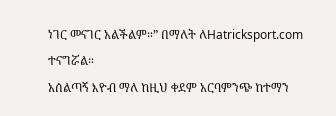ነገር መናገር አልችልም።” በማለት ለHatricksport.com ተናግሯል።
አሰልጣኝ እዮብ ማለ ከዚህ ቀደም አርባምንጭ ከተማን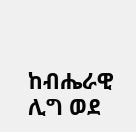ከብሔራዊ ሊግ ወደ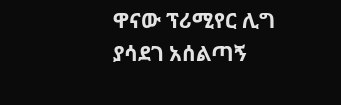ዋናው ፕሪሚየር ሊግ ያሳደገ አሰልጣኝ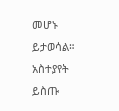መሆኑ ይታወሳል።
አስተያየት ይስጡ